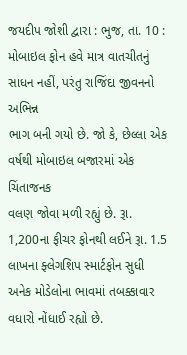જયદીપ જોશી દ્વારા : ભુજ, તા. 10 : મોબાઇલ ફોન હવે માત્ર વાતચીતનું
સાધન નહીં, પરંતુ રાજિંદા જીવનનો અભિન્ન
ભાગ બની ગયો છે. જો કે, છેલ્લા એક વર્ષથી મોબાઇલ બજારમાં એક ચિંતાજનક
વલણ જોવા મળી રહ્યું છે. રૂા. 1,200ના ફીચર ફોનથી લઈને રૂા. 1.5 લાખના ફ્લેગશિપ સ્માર્ટફોન સુધી અનેક મોડેલોના ભાવમાં તબક્કાવાર
વધારો નોંધાઈ રહ્યો છે.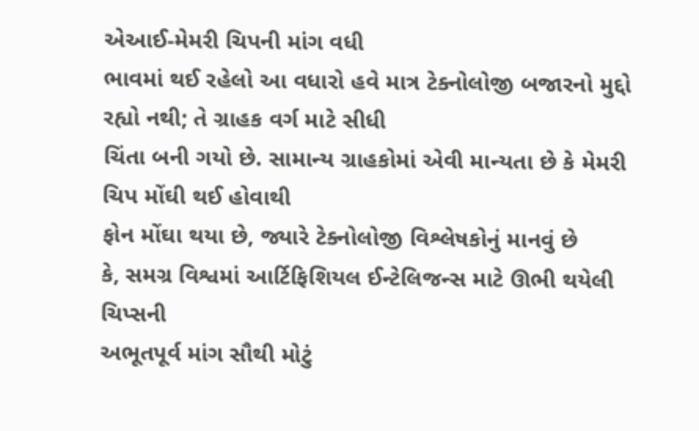એઆઈ-મેમરી ચિપની માંગ વધી
ભાવમાં થઈ રહેલો આ વધારો હવે માત્ર ટેક્નોલોજી બજારનો મુદ્દો
રહ્યો નથી; તે ગ્રાહક વર્ગ માટે સીધી
ચિંતા બની ગયો છે. સામાન્ય ગ્રાહકોમાં એવી માન્યતા છે કે મેમરી ચિપ મોંઘી થઈ હોવાથી
ફોન મોંઘા થયા છે, જ્યારે ટેક્નોલોજી વિશ્લેષકોનું માનવું છે
કે, સમગ્ર વિશ્વમાં આર્ટિફિશિયલ ઈન્ટેલિજન્સ માટે ઊભી થયેલી ચિપ્સની
અભૂતપૂર્વ માંગ સૌથી મોટું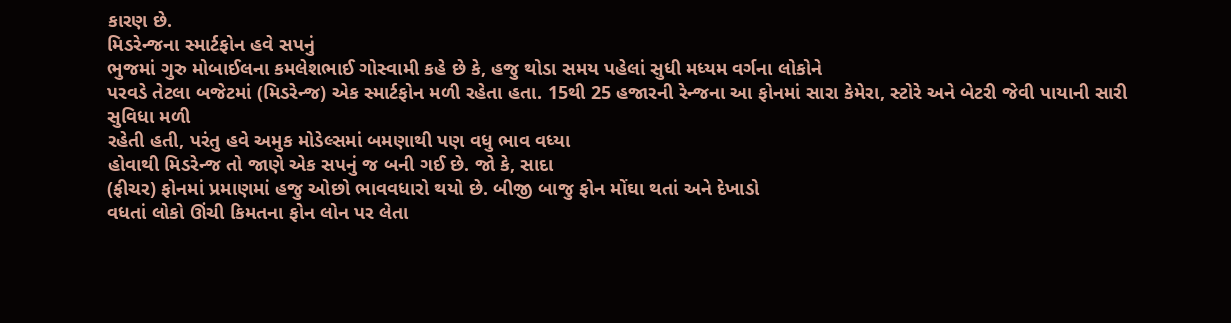કારણ છે.
મિડરેન્જના સ્માર્ટફોન હવે સપનું
ભુજમાં ગુરુ મોબાઈલના કમલેશભાઈ ગોસ્વામી કહે છે કે, હજુ થોડા સમય પહેલાં સુધી મધ્યમ વર્ગના લોકોને
પરવડે તેટલા બજેટમાં (મિડરેન્જ) એક સ્માર્ટફોન મળી રહેતા હતા. 15થી 25 હજારની રેન્જના આ ફોનમાં સારા કેમેરા, સ્ટોરે અને બેટરી જેવી પાયાની સારી સુવિધા મળી
રહેતી હતી, પરંતુ હવે અમુક મોડેલ્સમાં બમણાથી પણ વધુ ભાવ વધ્યા
હોવાથી મિડરેન્જ તો જાણે એક સપનું જ બની ગઈ છે. જો કે, સાદા
(ફીચર) ફોનમાં પ્રમાણમાં હજુ ઓછો ભાવવધારો થયો છે. બીજી બાજુ ફોન મોંઘા થતાં અને દેખાડો
વધતાં લોકો ઊંચી કિમતના ફોન લોન પર લેતા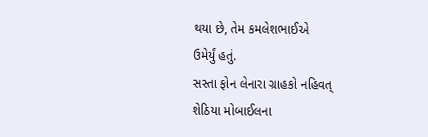થયા છે, તેમ કમલેશભાઈએ
ઉમેર્યું હતું.
સસ્તા ફોન લેનારા ગ્રાહકો નહિવત્
શેઠિયા મોબાઈલના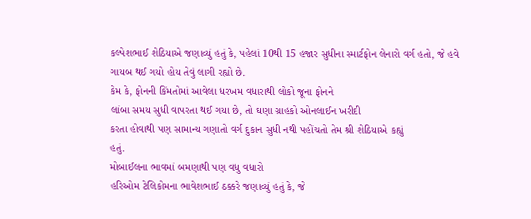કલ્પેશભાઈ શેઠિયાએ જણાવ્યું હતું કે, પહેલાં 10થી 15 હજાર સુધીના સ્માર્ટફોન લેનારો વર્ગ હતો, જે હવે ગાયબ થઈ ગયો હોય તેવું લાગી રહ્યો છે.
કેમ કે, ફોનની કિંમતોમાં આવેલા ધરખમ વધારાથી લોકો જૂના ફોનને
લાંબા સમય સુધી વાપરતા થઈ ગયા છે, તો ઘણા ગ્રાહકો ઓનલાઈન ખરીદી
કરતા હોવાથી પણ સામાન્ય ગણાતો વર્ગ દુકાન સુધી નથી પહોંચતો તેમ શ્રી શેઠિયાએ કહ્યું
હતું.
મોબાઈલના ભાવમાં બમણાથી પણ વધુ વધારો
હરિઓમ ટેલિકોમના ભાવેશભાઈ ઠક્કરે જણાવ્યું હતું કે, જે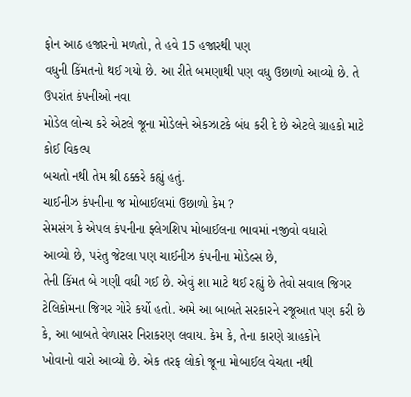ફોન આઠ હજારનો મળતો, તે હવે 15 હજારથી પણ
વધુની કિંમતનો થઈ ગયો છે. આ રીતે બમણાથી પણ વધુ ઉછાળો આવ્યો છે. તે ઉપરાંત કંપનીઓ નવા
મોડેલ લોન્ચ કરે એટલે જૂના મોડેલને એકઝાટકે બંધ કરી દે છે એટલે ગ્રાહકો માટે કોઈ વિકલ્પ
બચતો નથી તેમ શ્રી ઠક્કરે કહ્યું હતું.
ચાઈનીઝ કંપનીના જ મોબાઈલમાં ઉછાળો કેમ ?
સેમસંગ કે એપલ કંપનીના ફ્લેગશિપ મોબાઈલના ભાવમાં નજીવો વધારો
આવ્યો છે, પરંતુ જેટલા પણ ચાઈનીઝ કંપનીના મોડેલ્સ છે,
તેની કિંમત બે ગણી વધી ગઈ છે. એવું શા માટે થઈ રહ્યું છે તેવો સવાલ જિગર
ટેલિકોમના જિગર ગોરે કર્યો હતો. અમે આ બાબતે સરકારને રજૂઆત પણ કરી છે કે, આ બાબતે વેળાસર નિરાકરણ લવાય. કેમ કે, તેના કારણે ગ્રાહકોને
ખોવાનો વારો આવ્યો છે. એક તરફ લોકો જૂના મોબાઈલ વેચતા નથી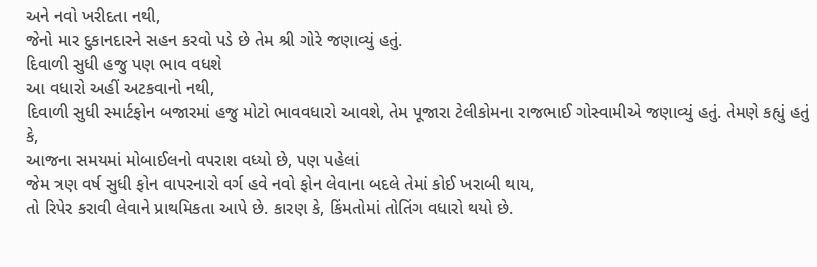અને નવો ખરીદતા નથી,
જેનો માર દુકાનદારને સહન કરવો પડે છે તેમ શ્રી ગોરે જણાવ્યું હતું.
દિવાળી સુધી હજુ પણ ભાવ વધશે
આ વધારો અહીં અટકવાનો નથી,
દિવાળી સુધી સ્માર્ટફોન બજારમાં હજુ મોટો ભાવવધારો આવશે, તેમ પૂજારા ટેલીકોમના રાજભાઈ ગોસ્વામીએ જણાવ્યું હતું. તેમણે કહ્યું હતું કે,
આજના સમયમાં મોબાઈલનો વપરાશ વધ્યો છે, પણ પહેલાં
જેમ ત્રણ વર્ષ સુધી ફોન વાપરનારો વર્ગ હવે નવો ફોન લેવાના બદલે તેમાં કોઈ ખરાબી થાય,
તો રિપેર કરાવી લેવાને પ્રાથમિકતા આપે છે. કારણ કે, કિંમતોમાં તોતિંગ વધારો થયો છે.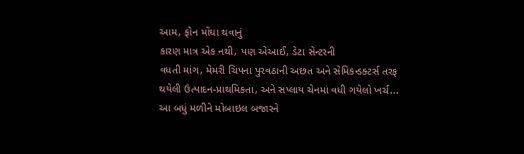આમ, ફોન મોંઘા થવાનું
કારણ માત્ર એક નથી, પણ એઆઈ, ડેટા સેન્ટરની
વધતી માંગ, મેમરી ચિપના પુરવઠાની અછત અને સેમિકન્ડક્ટર્સ તરફ
થયેલી ઉત્પાદન-પ્રાથમિકતા, અને સપ્લાય ચેનમાં વધી ગયેલો ખર્ચ...
આ બધું મળીને મોબાઇલ બજારને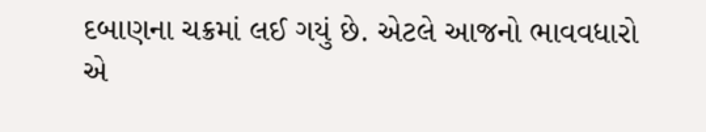દબાણના ચક્રમાં લઈ ગયું છે. એટલે આજનો ભાવવધારો એ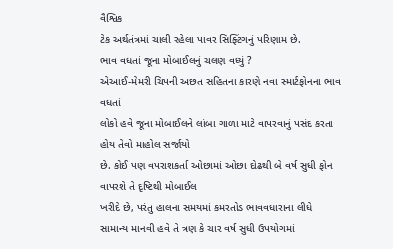વૈશ્વિક
ટેક અર્થતંત્રમાં ચાલી રહેલા પાવર સિફ્ટિંગનું પરિણામ છે.
ભાવ વધતાં જૂના મોબાઈલનું ચલણ વધ્યું ?
એઆઈ-મેમરી ચિપની અછત સહિતના કારણે નવા સ્માર્ટફોનના ભાવ વધતાં
લોકો હવે જૂના મોબાઈલને લાંબા ગાળા માટે વાપરવાનું પસંદ કરતા હોય તેવો માહોલ સર્જાયો
છે. કોઈ પણ વપરાશકર્તા ઓછામાં ઓછા દોઢથી બે વર્ષ સુધી ફોન વાપરશે તે દૃષ્ટિથી મોબાઈલ
ખરીદે છે, પરંતુ હાલના સમયમાં કમરતોડ ભાવવધારાના લીધે
સામાન્ય માનવી હવે તે ત્રણ કે ચાર વર્ષ સુધી ઉપયોગમાં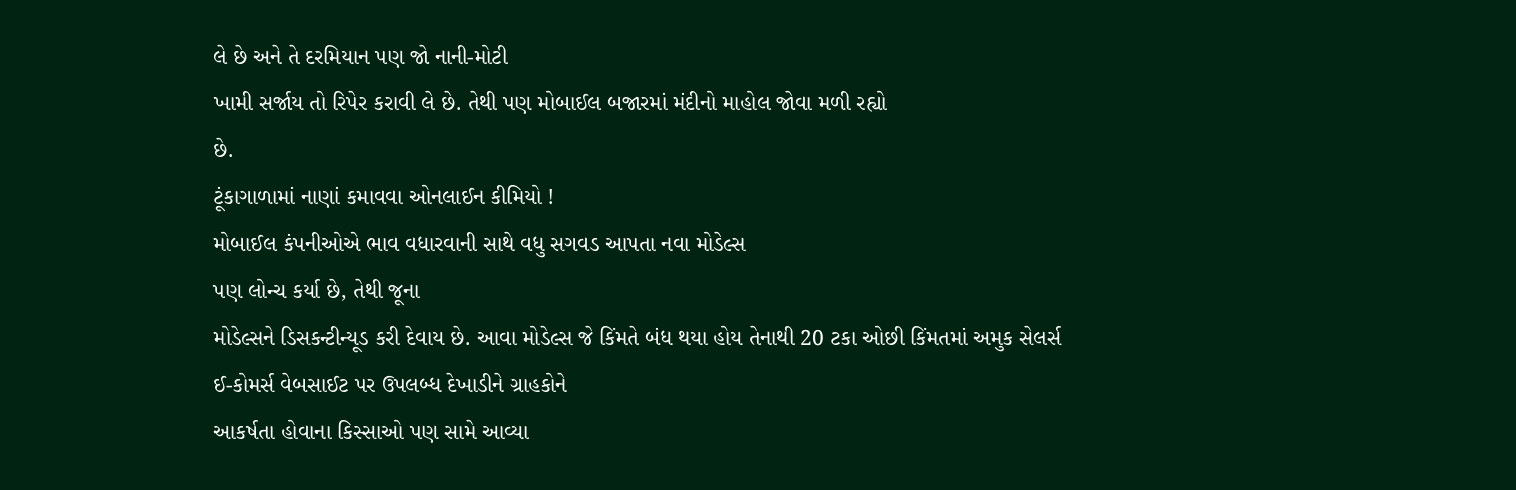લે છે અને તે દરમિયાન પણ જો નાની-મોટી
ખામી સર્જાય તો રિપેર કરાવી લે છે. તેથી પણ મોબાઈલ બજારમાં મંદીનો માહોલ જોવા મળી રહ્યો
છે.
ટૂંકાગાળામાં નાણાં કમાવવા ઓનલાઈન કીમિયો !
મોબાઈલ કંપનીઓએ ભાવ વધારવાની સાથે વધુ સગવડ આપતા નવા મોડેલ્સ
પણ લોન્ચ કર્યા છે, તેથી જૂના
મોડેલ્સને ડિસકન્ટીન્યૂડ કરી દેવાય છે. આવા મોડેલ્સ જે કિંમતે બંધ થયા હોય તેનાથી 20 ટકા ઓછી કિંમતમાં અમુક સેલર્સ
ઈ-કોમર્સ વેબસાઈટ પર ઉપલબ્ધ દેખાડીને ગ્રાહકોને
આકર્ષતા હોવાના કિસ્સાઓ પણ સામે આવ્યા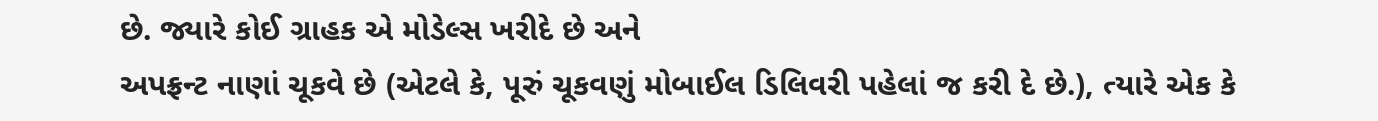છે. જ્યારે કોઈ ગ્રાહક એ મોડેલ્સ ખરીદે છે અને
અપફ્રન્ટ નાણાં ચૂકવે છે (એટલે કે, પૂરું ચૂકવણું મોબાઈલ ડિલિવરી પહેલાં જ કરી દે છે.), ત્યારે એક કે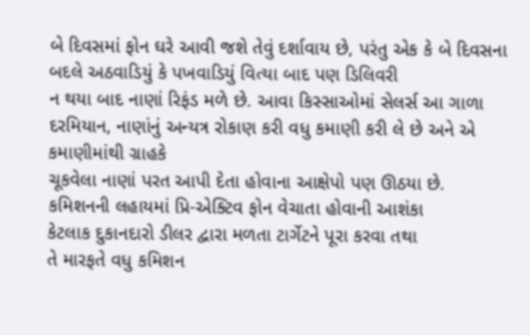બે દિવસમાં ફોન ઘરે આવી જશે તેવું દર્શાવાય છે, પરંતુ એક કે બે દિવસના બદલે અઠવાડિયું કે પખવાડિયું વિત્યા બાદ પણ ડિલિવરી
ન થયા બાદ નાણાં રિફંડ મળે છે. આવા કિસ્સાઓમાં સેલર્સ આ ગાળા દરમિયાન, નાણાંનું અન્યત્ર રોકાણ કરી વધુ કમાણી કરી લે છે અને એ કમાણીમાંથી ગ્રાહકે
ચૂકવેલા નાણાં પરત આપી દેતા હોવાના આક્ષેપો પણ ઊઠયા છે.
કમિશનની લહાયમાં પ્રિ-એક્ટિવ ફોન વેચાતા હોવાની આશંકા
કેટલાક દુકાનદારો ડીલર દ્વારા મળતા ટાર્ગેટને પૂરા કરવા તથા
તે મારફતે વધુ કમિશન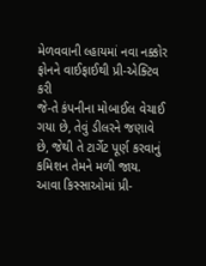મેળવવાની લ્હાયમાં નવા નક્કોર ફોનને વાઈફાઈથી પ્રી-એક્ટિવ કરી
જે-તે કંપનીના મોબાઈલ વેચાઈ ગયા છે, તેવું ડીલરને જણાવે છે, જેથી તે ટાર્ગેટ પૂર્ણ કરવાનું
કમિશન તેમને મળી જાય. આવા કિસ્સાઓમાં પ્રી-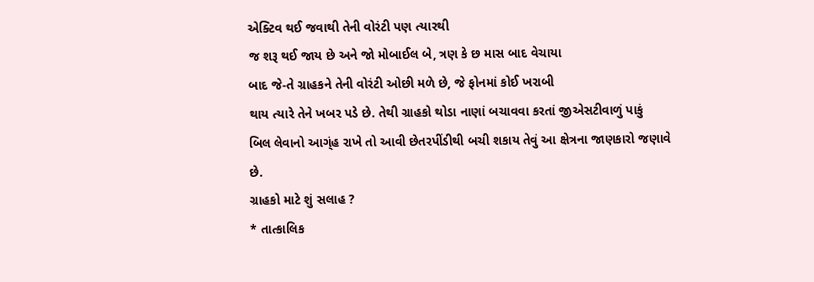એક્ટિવ થઈ જવાથી તેની વોરંટી પણ ત્યારથી
જ શરૂ થઈ જાય છે અને જો મોબાઈલ બે, ત્રણ કે છ માસ બાદ વેચાયા
બાદ જે-તે ગ્રાહકને તેની વોરંટી ઓછી મળે છે, જે ફોનમાં કોઈ ખરાબી
થાય ત્યારે તેને ખબર પડે છે. તેથી ગ્રાહકો થોડા નાણાં બચાવવા કરતાં જીએસટીવાળું પાકું
બિલ લેવાનો આગ્ંહ રાખે તો આવી છેતરપીંડીથી બચી શકાય તેવું આ ક્ષેત્રના જાણકારો જણાવે
છે.
ગ્રાહકો માટે શું સલાહ ?
* તાત્કાલિક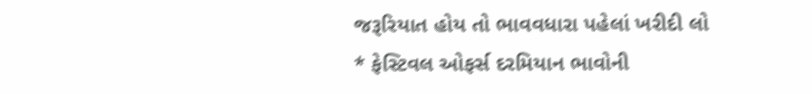જરૂરિયાત હોય તો ભાવવધારા પહેલાં ખરીદી લો
* ફેસ્ટિવલ ઓફર્સ દરમિયાન ભાવોની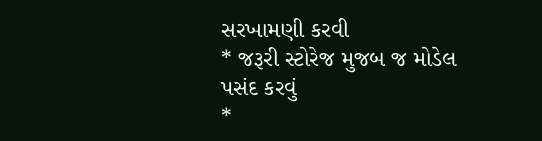સરખામણી કરવી
* જરૂરી સ્ટોરેજ મુજબ જ મોડેલ પસંદ કરવું
*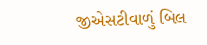જીએસટીવાળું બિલ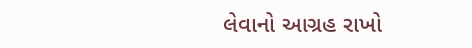લેવાનો આગ્રહ રાખો